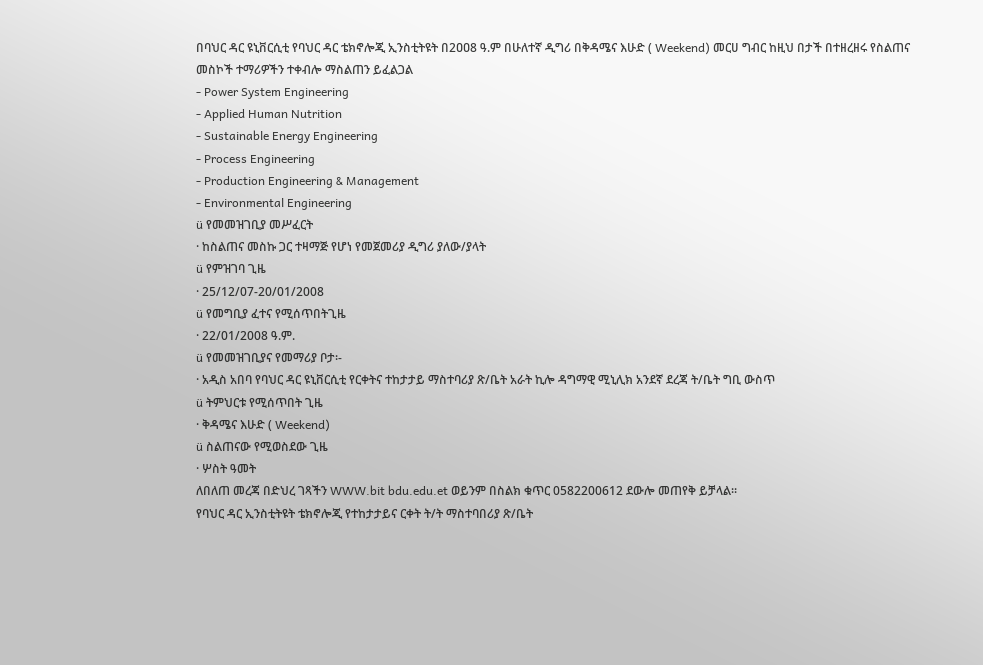በባህር ዳር ዩኒቨርሲቲ የባህር ዳር ቴክኖሎጂ ኢንስቲትዩት በ2ዐዐ8 ዓ.ም በሁለተኛ ዲግሪ በቅዳሜና እሁድ ( Weekend) መርሀ ግብር ከዚህ በታች በተዘረዘሩ የስልጠና መስኮች ተማሪዎችን ተቀብሎ ማስልጠን ይፈልጋል
- Power System Engineering
- Applied Human Nutrition
- Sustainable Energy Engineering
- Process Engineering
- Production Engineering & Management
- Environmental Engineering
ü የመመዝገቢያ መሥፈርት
· ከስልጠና መስኩ ጋር ተዛማጅ የሆነ የመጀመሪያ ዲግሪ ያለው/ያላት
ü የምዝገባ ጊዜ
· 25/12/07-20/01/2008
ü የመግቢያ ፈተና የሚሰጥበትጊዜ
· 22/01/2008 ዓ.ም.
ü የመመዝገቢያና የመማሪያ ቦታ፡-
· አዲስ አበባ የባህር ዳር ዩኒቨርሲቲ የርቀትና ተከታታይ ማስተባሪያ ጽ/ቤት አራት ኪሎ ዳግማዊ ሚኒሊክ አንደኛ ደረጃ ት/ቤት ግቢ ውስጥ
ü ትምህርቱ የሚሰጥበት ጊዜ
· ቅዳሜና እሁድ ( Weekend)
ü ስልጠናው የሚወስደው ጊዜ
· ሦስት ዓመት
ለበለጠ መረጃ በድህረ ገጻችን WWW.bit bdu.edu.et ወይንም በስልክ ቁጥር 0582200612 ደውሎ መጠየቅ ይቻላል፡፡
የባህር ዳር ኢንስቲትዩት ቴክኖሎጂ የተከታታይና ርቀት ት/ት ማስተባበሪያ ጽ/ቤት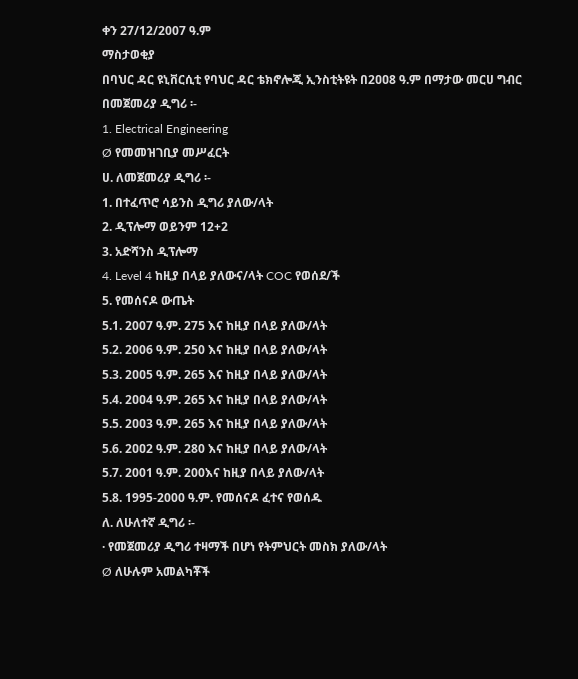ቀን 27/12/2007 ዓ.ም
ማስታወቂያ
በባህር ዳር ዩኒቨርሲቲ የባህር ዳር ቴክኖሎጂ ኢንስቲትዩት በ2ዐዐ8 ዓ.ም በማታው መርሀ ግብር
በመጀመሪያ ዲግሪ ፡-
1. Electrical Engineering
Ø የመመዝገቢያ መሥፈርት
ሀ. ለመጀመሪያ ዲግሪ ፡-
1. በተፈጥሮ ሳይንስ ዲግሪ ያለው/ላት
2. ዲፕሎማ ወይንም 12+2
3. አድሻንስ ዲፕሎማ
4. Level 4 ከዚያ በላይ ያለውና/ላት COC የወሰደ/ች
5. የመሰናዶ ውጤት
5.1. 2007 ዓ.ም. 275 እና ከዚያ በላይ ያለው/ላት
5.2. 2006 ዓ.ም. 250 እና ከዚያ በላይ ያለው/ላት
5.3. 2ዐዐ5 ዓ.ም. 265 እና ከዚያ በላይ ያለው/ላት
5.4. 2ዐዐ4 ዓ.ም. 265 እና ከዚያ በላይ ያለው/ላት
5.5. 2ዐዐ3 ዓ.ም. 265 እና ከዚያ በላይ ያለው/ላት
5.6. 2ዐዐ2 ዓ.ም. 280 እና ከዚያ በላይ ያለው/ላት
5.7. 2001 ዓ.ም. 200እና ከዚያ በላይ ያለው/ላት
5.8. 1995-2000 ዓ.ም. የመሰናዶ ፈተና የወሰዱ
ለ. ለሁለተኛ ዲግሪ ፡-
· የመጀመሪያ ዲግሪ ተዛማች በሆነ የትምህርት መስክ ያለው/ላት
Ø ለሁሉም አመልካቾች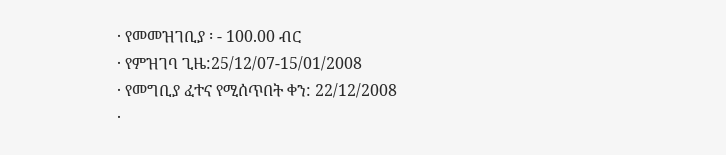· የመመዝገቢያ ፡ - 100.00 ብር
· የምዝገባ ጊዜ:25/12/07-15/01/2008
· የመግቢያ ፈተና የሚሰጥበት ቀን: 22/12/2008
·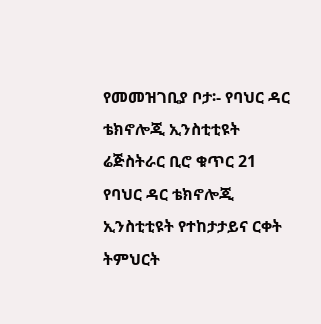የመመዝገቢያ ቦታ፡- የባህር ዳር ቴክኖሎጂ ኢንስቲቲዩት ሬጅስትራር ቢሮ ቁጥር 21
የባህር ዳር ቴክኖሎጂ ኢንስቲቲዩት የተከታታይና ርቀት ትምህርት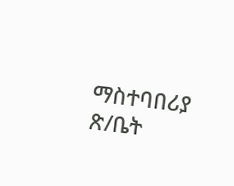ማስተባበሪያ ጽ/ቤት